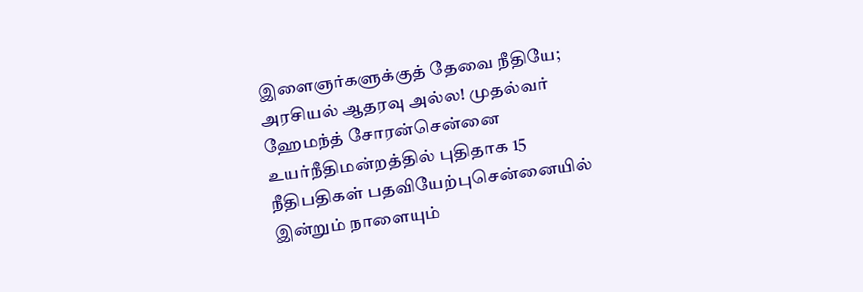இளைஞர்களுக்குத் தேவை நீதியே; அரசியல் ஆதரவு அல்ல! முதல்வர் ஹேமந்த் சோரன்சென்னை உயர்நீதிமன்றத்தில் புதிதாக 15 நீதிபதிகள் பதவியேற்புசென்னையில் இன்றும் நாளையும்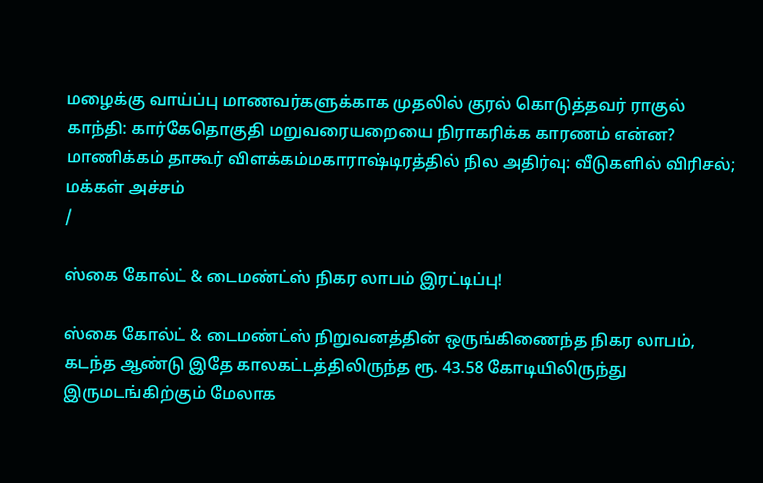மழைக்கு வாய்ப்பு மாணவர்களுக்காக முதலில் குரல் கொடுத்தவர் ராகுல் காந்தி: கார்கேதொகுதி மறுவரையறையை நிராகரிக்க காரணம் என்ன? மாணிக்கம் தாகூர் விளக்கம்மகாராஷ்டிரத்தில் நில அதிர்வு: வீடுகளில் விரிசல்; மக்கள் அச்சம்
/

ஸ்கை கோல்ட் & டைமண்ட்ஸ் நிகர லாபம் இரட்டிப்பு!

ஸ்கை கோல்ட் & டைமண்ட்ஸ் நிறுவனத்தின் ஒருங்கிணைந்த நிகர லாபம், கடந்த ஆண்டு இதே காலகட்டத்திலிருந்த ரூ. 43.58 கோடியிலிருந்து இருமடங்கிற்கும் மேலாக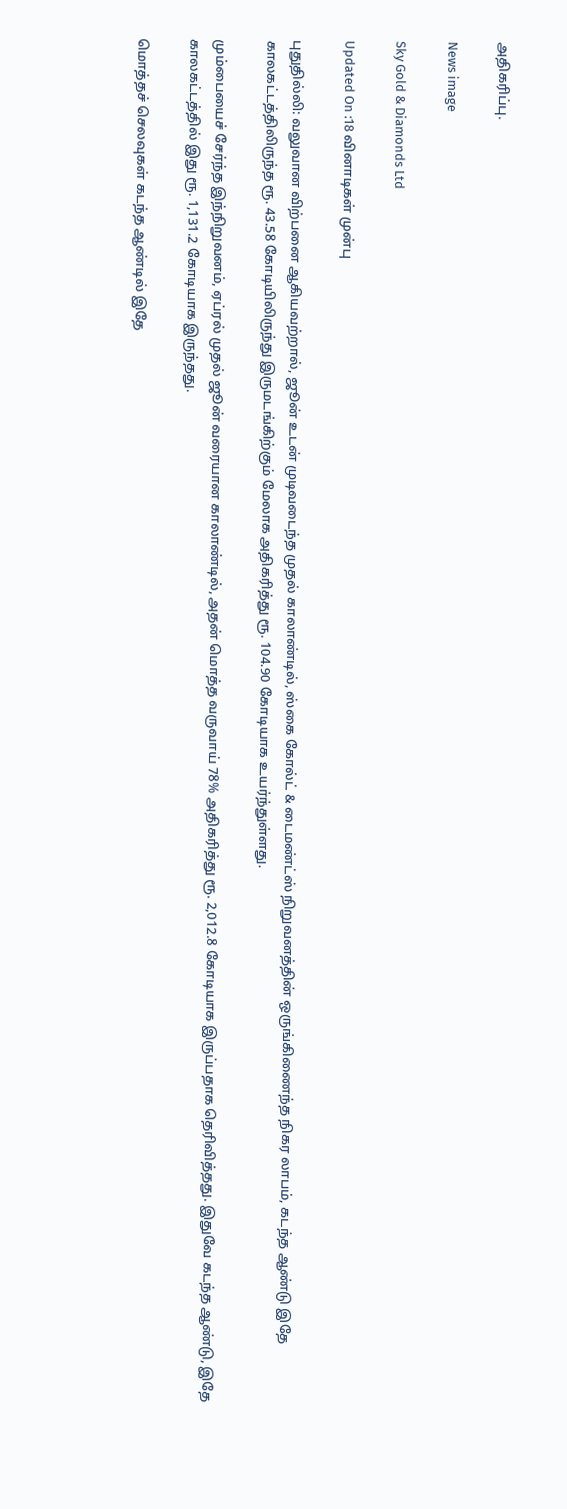அதிகரிப்பு.

News image

Sky Gold & Diamonds Ltd

Updated On :18 வினாடிகள் முன்பு

புதுதில்லி: வலுவான விற்பனை ஆகியவற்றால், ஜூன் உடன் முடிவடைந்த முதல் காலாண்டில், ஸ்கை கோல்ட் & டைமண்ட்ஸ் நிறுவனத்தின் ஒருங்கிணைந்த நிகர லாபம், கடந்த ஆண்டு இதே காலகட்டத்திலிருந்த ரூ. 43.58 கோடியிலிருந்து இருமடங்கிற்கும் மேலாக அதிகரித்து ரூ. 104.90 கோடியாக உயர்ந்துள்ளது.

மும்பையைச் சேர்ந்த இந்நிறுவனம், ஏப்ரல் முதல் ஜூன் வரையான காலாண்டில், அதன் மொத்த வருவாய் 78% அதிகரித்து ரூ. 2,012.8 கோடியாக இருப்பதாக தெரிவித்தது. இதுவே கடந்த ஆண்டு, இதே காலகட்டத்தில் இது ரூ. 1,131.2 கோடியாக இருந்தது.

மொத்தச் செலவுகள் கடந்த ஆண்டில் இதே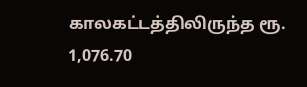காலகட்டத்திலிருந்த ரூ. 1,076.70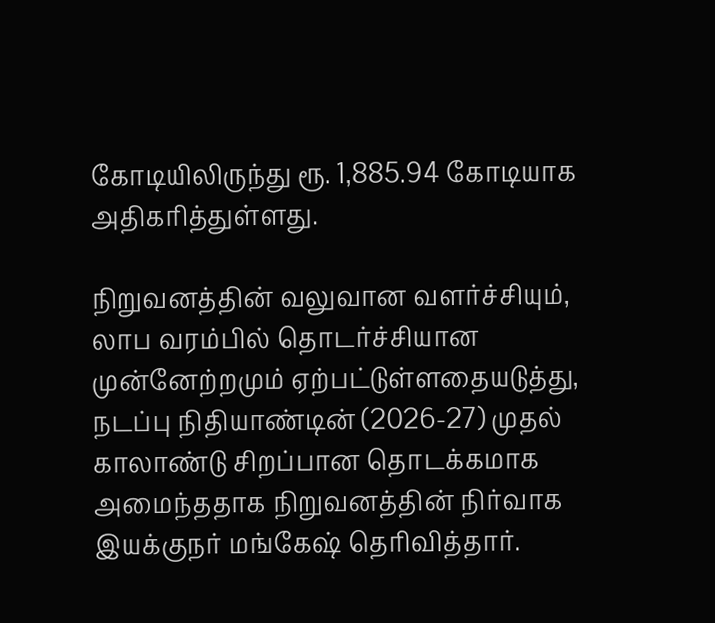கோடியிலிருந்து ரூ. 1,885.94 கோடியாக அதிகரித்துள்ளது.

நிறுவனத்தின் வலுவான வளர்ச்சியும், லாப வரம்பில் தொடர்ச்சியான முன்னேற்றமும் ஏற்பட்டுள்ளதையடுத்து, நடப்பு நிதியாண்டின் (2026-27) முதல் காலாண்டு சிறப்பான தொடக்கமாக அமைந்ததாக நிறுவனத்தின் நிர்வாக இயக்குநர் மங்கேஷ் தெரிவித்தார்.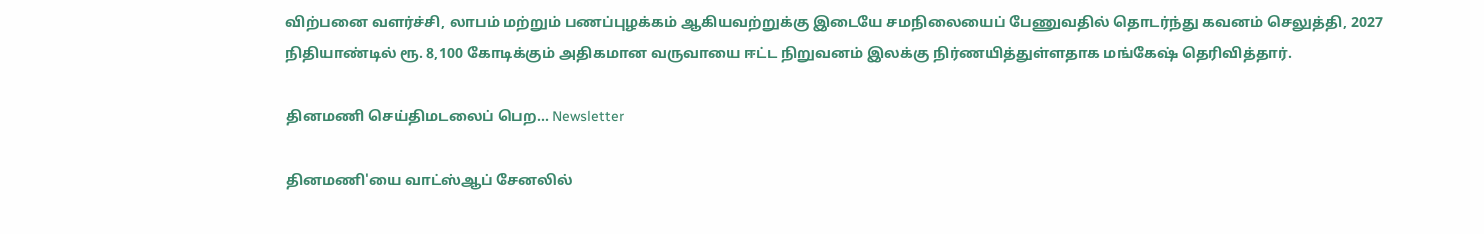விற்பனை வளர்ச்சி, லாபம் மற்றும் பணப்புழக்கம் ஆகியவற்றுக்கு இடையே சமநிலையைப் பேணுவதில் தொடர்ந்து கவனம் செலுத்தி, 2027 நிதியாண்டில் ரூ. 8,100 கோடிக்கும் அதிகமான வருவாயை ஈட்ட நிறுவனம் இலக்கு நிர்ணயித்துள்ளதாக மங்கேஷ் தெரிவித்தார்.

தினமணி செய்திமடலைப் பெற... Newsletter

தினமணி'யை வாட்ஸ்ஆப் சேனலில்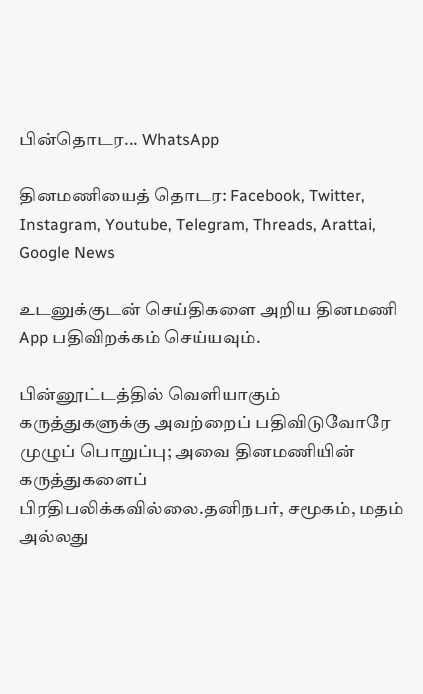பின்தொடர... WhatsApp

தினமணியைத் தொடர: Facebook, Twitter, Instagram, Youtube, Telegram, Threads, Arattai, Google News

உடனுக்குடன் செய்திகளை அறிய தினமணி App பதிவிறக்கம் செய்யவும்.

பின்னூட்டத்தில் வெளியாகும் கருத்துகளுக்கு அவற்றைப் பதிவிடுவோரே முழுப் பொறுப்பு; அவை தினமணியின் கருத்துகளைப் பிரதிபலிக்கவில்லை.தனிநபர், சமூகம், மதம் அல்லது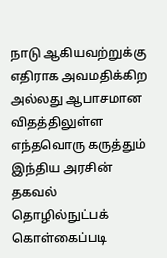நாடு ஆகியவற்றுக்கு எதிராக அவமதிக்கிற அல்லது ஆபாசமான விதத்திலுள்ள எந்தவொரு கருத்தும் இந்திய அரசின் தகவல் தொழில்நுட்பக் கொள்கைப்படி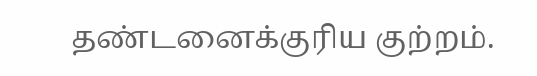தண்டனைக்குரிய குற்றம்.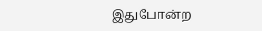இதுபோன்ற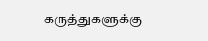கருத்துகளுக்கு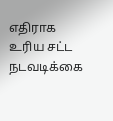எதிராக உரிய சட்ட நடவடிக்கை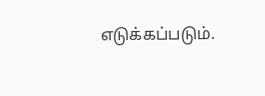எடுக்கப்படும்.